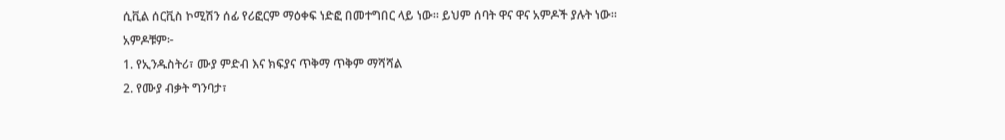ሲቪል ሰርቪስ ኮሚሽን ሰፊ የሪፎርም ማዕቀፍ ነድፎ በመተግበር ላይ ነው። ይህም ሰባት ዋና ዋና አምዶች ያሉት ነው።
አምዶቹም፦
1. የኢንዱስትሪ፣ ሙያ ምድብ እና ክፍያና ጥቅማ ጥቅም ማሻሻል
2. የሙያ ብቃት ግንባታ፣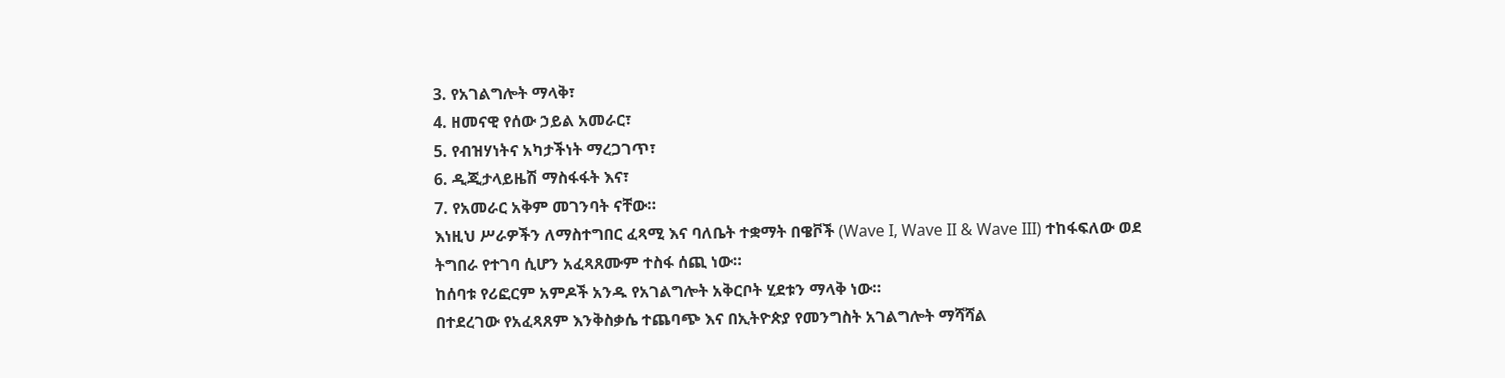3. የአገልግሎት ማላቅ፣
4. ዘመናዊ የሰው ኃይል አመራር፣
5. የብዝሃነትና አካታችነት ማረጋገጥ፣
6. ዲጂታላይዜሽ ማስፋፋት እና፣
7. የአመራር አቅም መገንባት ናቸው።
እነዚህ ሥራዎችን ለማስተግበር ፈጻሚ እና ባለቤት ተቋማት በዌቮች (Wave I, Wave II & Wave III) ተከፋፍለው ወደ ትግበራ የተገባ ሲሆን አፈጻጸሙም ተስፋ ሰጪ ነው።
ከሰባቱ የሪፎርም አምዶች አንዱ የአገልግሎት አቅርቦት ሂደቱን ማላቅ ነው።
በተደረገው የአፈጻጸም እንቅስቃሴ ተጨባጭ እና በኢትዮጵያ የመንግስት አገልግሎት ማሻሻል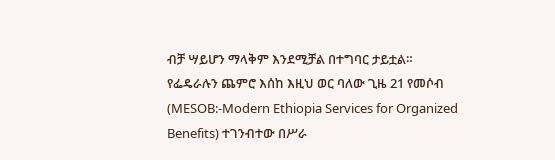ብቻ ሣይሆን ማላቅም እንደሚቻል በተግባር ታይቷል።
የፌዴራሉን ጨምሮ እሰከ እዚህ ወር ባለው ጊዜ 21 የመሶብ (MESOB:-Modern Ethiopia Services for Organized Benefits) ተገንብተው በሥራ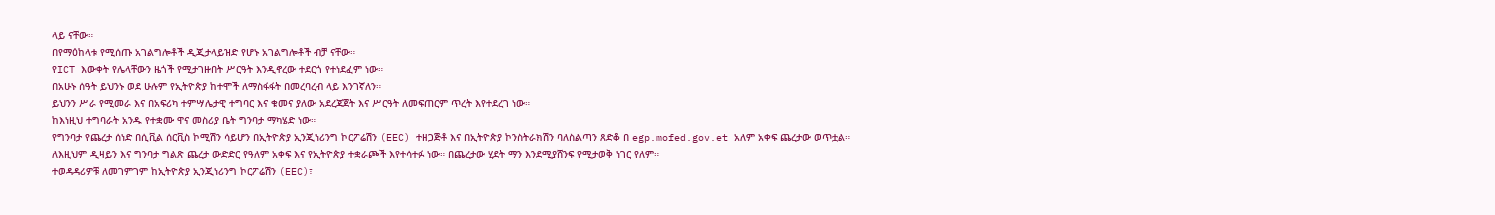ላይ ናቸው።
በየማዕከላቱ የሚሰጡ አገልግሎቶች ዲጂታላይዝድ የሆኑ አገልግሎቶች ብቻ ናቸው።
የICT እውቀት የሌላቸውን ዜጎች የሚታገዙበት ሥርዓት እንዲኖረው ተደርጎ የተነደፈም ነው።
በአሁኑ ሰዓት ይህንኑ ወደ ሁሉም የኢትዮጵያ ከተሞች ለማስፋፋት በመረባረብ ላይ እንገኛለን።
ይህንን ሥራ የሚመራ እና በአፍሪካ ተምሣሌታዊ ተግባር እና ቁመና ያለው አደረጃጀት እና ሥርዓት ለመፍጠርም ጥረት እየተደረገ ነው።
ከእነዚህ ተግባራት አንዱ የተቋሙ ዋና መስሪያ ቤት ግንባታ ማካሄድ ነው።
የግንባታ የጨረታ ሰነድ በሲቪል ሰርቪስ ኮሚሽን ሳይሆን በኢትዮጵያ ኢንጂነሪንግ ኮርፖሬሽን (EEC) ተዘጋጅቶ እና በኢትዮጵያ ኮንስትራክሽን ባለስልጣን ጸድቆ በ egp.mofed.gov.et አለም አቀፍ ጨረታው ወጥቷል።
ለእዚህም ዲዛይን እና ግንባታ ግልጽ ጨረታ ውድድር የዓለም አቀፍ እና የኢትዮጵያ ተቋራጮች እየተሳተፉ ነው። በጨረታው ሂደት ማን እንደሚያሸንፍ የሚታወቅ ነገር የለም።
ተወዳዳሪዎቹ ለመገምገም ከኢትዮጵያ ኢንጂነሪንግ ኮርፖሬሽን (EEC)፣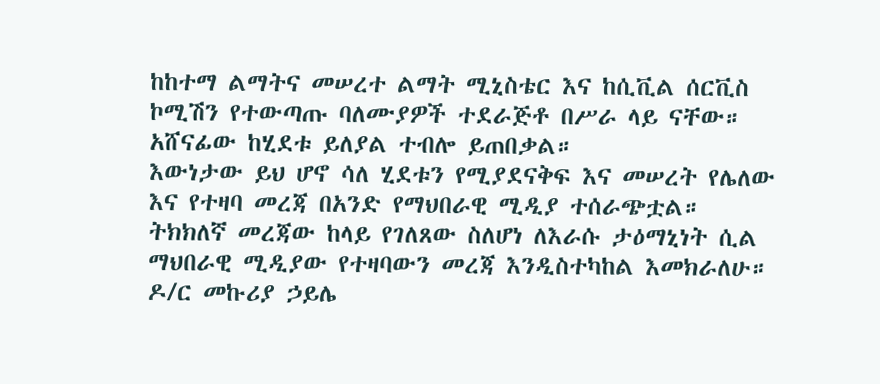ከከተማ ልማትና መሠረተ ልማት ሚኒስቴር እና ከሲቪል ሰርቪስ ኮሚሽን የተውጣጡ ባለሙያዎች ተደራጅቶ በሥራ ላይ ናቸው። አሸናፊው ከሂደቱ ይለያል ተብሎ ይጠበቃል።
እውነታው ይህ ሆኖ ሳለ ሂደቱን የሚያደናቅፍ እና መሠረት የሌለው እና የተዛባ መረጃ በአንድ የማህበራዊ ሚዲያ ተሰራጭቷል።
ትክክለኛ መረጃው ከላይ የገለጸው ስለሆነ ለእራሱ ታዕማኒነት ሲል ማህበራዊ ሚዲያው የተዛባውን መረጃ እንዲስተካከል እመክራለሁ።
ዶ/ር መኩሪያ ኃይሌ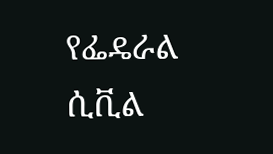የፌዴራል ሲቪል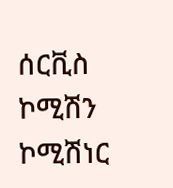ሰርቪስ ኮሚሽን ኮሚሽነር